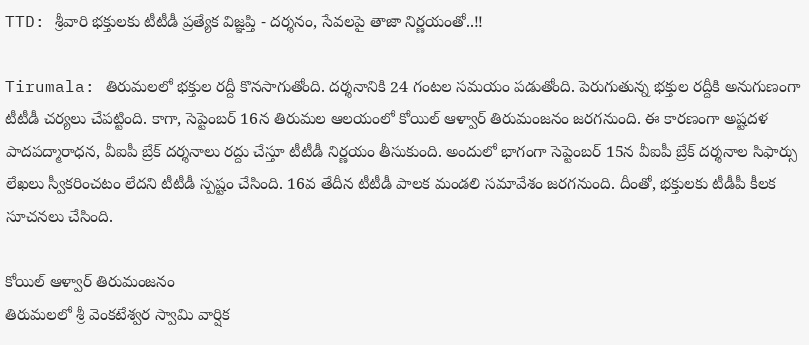TTD: శ్రీవారి భక్తులకు టీటీడీ ప్రత్యేక విజ్ఞప్తి - దర్శనం, సేవలపై తాజా నిర్ణయంతో..!!

Tirumala: తిరుమలలో భక్తుల రద్దీ కొనసాగుతోంది. దర్శనానికి 24 గంటల సమయం పడుతోంది. పెరుగుతున్న భక్తుల రద్దీకి అనుగుణంగా టీటీడీ చర్యలు చేపట్టింది. కాగా, సెప్టెంబర్ 16న తిరుమల ఆలయంలో కోయిల్ ఆళ్వార్ తిరుమంజనం జరగనుంది. ఈ కారణంగా అష్టదళ పాదపద్మారాధన, వీఐపీ బ్రేక్ దర్శనాలు రద్దు చేస్తూ టీటీడీ నిర్ణయం తీసుకుంది. అందులో భాగంగా సెప్టెంబర్ 15న వీఐపీ బ్రేక్ దర్శనాల సిఫార్సు లేఖలు స్వీకరించటం లేదని టీటీడీ స్పష్టం చేసింది. 16వ తేదీన టీటీడీ పాలక మండలి సమావేశం జరగనుంది. దీంతో, భక్తులకు టీడీపీ కీలక సూచనలు చేసింది.

కోయిల్ ఆళ్వార్ తిరుమంజనం
తిరుమలలో శ్రీ వెంకటేశ్వర స్వామి వార్షిక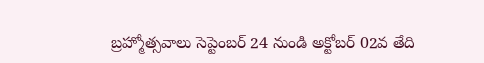బ్రహ్మోత్సవాలు సెప్టెంబర్ 24 నుండి అక్టోబర్ 02వ తేది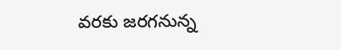వరకు జరగనున్న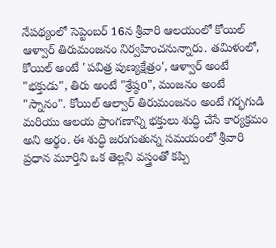నేపథ్యంలో సెప్టెంబర్ 16న శ్రీవారి ఆలయంలో కోయిల్ ఆళ్వార్ తిరుమంజనం నిర్వహించనున్నారు. తమిళంలో, కోయిల్ అంటే 'పవిత్ర పుణ్యక్షేత్రం', ఆళ్వార్ అంటే "భక్తుడు", తిరు అంటే "శ్రేష్ఠo", మంజనం అంటే "స్నానం". కోయిల్ ఆల్వార్ తిరుమంజనం అంటే గర్భగుడి మరియు ఆలయ ప్రాంగణాన్ని భక్తులు శుద్ధి చేసే కార్యక్రమం అని అర్థం. ఈ శుద్ధి జరుగుతున్న సమయంలో శ్రీవారి ప్రధాన మూర్తిని ఒక తెల్లని వస్త్రంతో కప్పి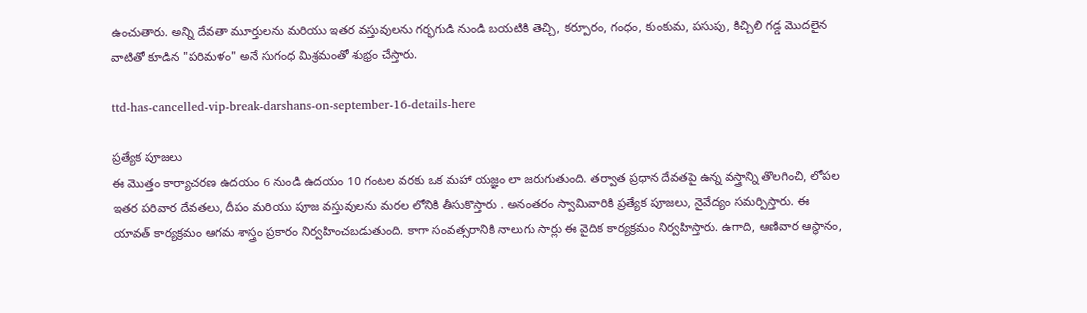ఉంచుతారు. అన్ని దేవతా మూర్తులను మరియు ఇతర వస్తువులను గర్భగుడి నుండి బయటికి తెచ్చి, కర్పూరం, గంధం, కుంకుమ, పసుపు, కిచ్చిలి గడ్డ మొదలైన వాటితో కూడిన "పరిమళం" అనే సుగంధ మిశ్రమంతో శుభ్రం చేస్తారు.

ttd-has-cancelled-vip-break-darshans-on-september-16-details-here

ప్రత్యేక పూజలు
ఈ మొత్తం కార్యాచరణ ఉదయం 6 నుండి ఉదయం 10 గంటల వరకు ఒక మహా యజ్ఞం లా జరుగుతుంది. తర్వాత ప్రధాన దేవతపై ఉన్న వస్త్రాన్ని తొలగించి, లోపల ఇతర పరివార దేవతలు, దీపం మరియు పూజ వస్తువులను మరల లోనికి తీసుకొస్తారు . అనంతరం స్వామివారికి ప్రత్యేక పూజలు, నైవేద్యం సమర్పిస్తారు. ఈ యావత్ కార్యక్రమం ఆగమ శాస్త్రం ప్రకారం నిర్వహించబడుతుంది. కాగా సంవత్సరానికి నాలుగు సార్లు ఈ వైదిక కార్యక్రమం నిర్వహిస్తారు. ఉగాది, ఆణివార ఆస్థానం,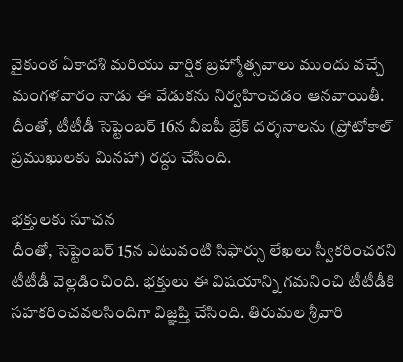వైకుంఠ ఏకాదశి మరియు వార్షిక బ్రహ్మోత్సవాలు ముందు వచ్చే మంగళవారం నాడు ఈ వేడుకను నిర్వహించడం ఆనవాయితీ. దీంతో, టీటీడీ సెప్టెంబర్ 16న వీఐపీ బ్రేక్ దర్శనాలను (ప్రోటోకాల్ ప్రముఖులకు మినహా) రద్దు చేసింది.

భక్తులకు సూచన
దీంతో, సెప్టెంబర్ 15న ఎటువంటి సిఫార్సు లేఖలు స్వీకరించరని టీటీడీ వెల్లడించింది. భక్తులు ఈ విషయాన్ని గమనించి టీటీడీకి సహకరించవలసిందిగా విజ్ఞప్తి చేసింది. తిరుమల శ్రీవారి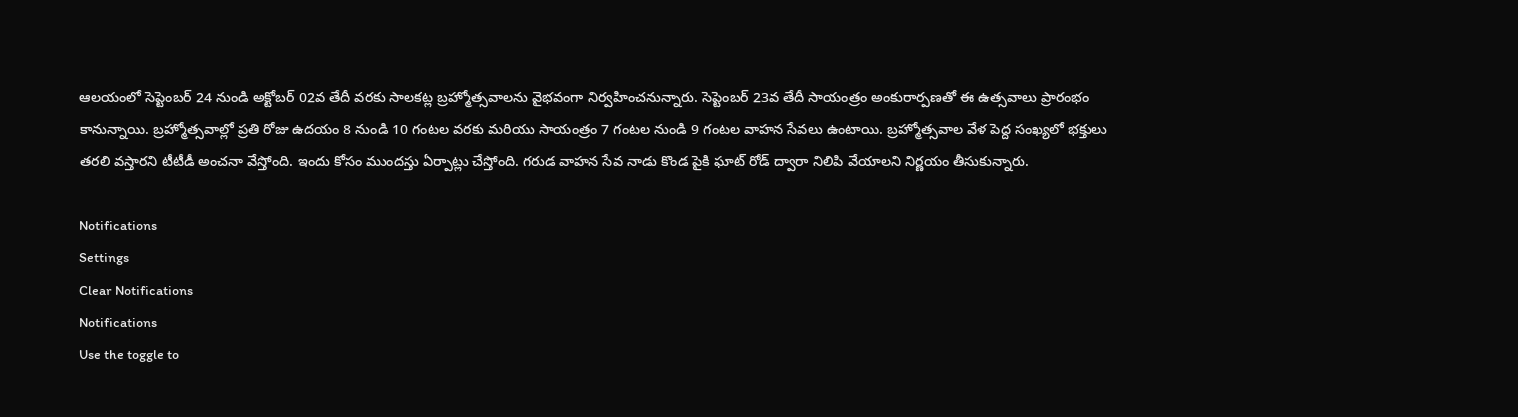ఆలయంలో సెప్టెంబర్ 24 నుండి అక్టోబర్ 02వ తేదీ వరకు సాలకట్ల బ్రహ్మోత్సవాలను వైభవంగా నిర్వహించనున్నారు. సెప్టెంబర్ 23వ తేదీ సాయంత్రం అంకురార్పణతో ఈ ఉత్సవాలు ప్రారంభం కానున్నాయి. బ్రహ్మోత్సవాల్లో ప్రతి రోజు ఉదయం 8 నుండి 10 గంటల వరకు మరియు సాయంత్రం 7 గంటల నుండి 9 గంటల వాహన సేవలు ఉంటాయి. బ్రహ్మోత్సవాల వేళ పెద్ద సంఖ్యలో భక్తులు తరలి వస్తారని టీటీడీ అంచనా వేస్తోంది. ఇందు కోసం ముందస్తు ఏర్పాట్లు చేస్తోంది. గరుడ వాహన సేవ నాడు కొండ పైకి ఘాట్ రోడ్ ద్వారా నిలిపి వేయాలని నిర్ణయం తీసుకున్నారు.

Notifications
Settings
Clear Notifications
Notifications
Use the toggle to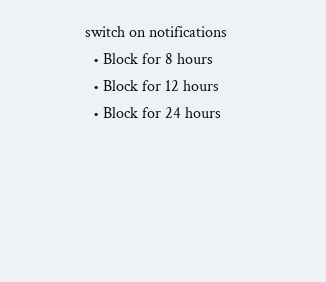switch on notifications
  • Block for 8 hours
  • Block for 12 hours
  • Block for 24 hours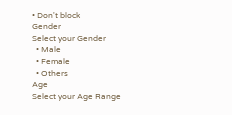• Don't block
Gender
Select your Gender
  • Male
  • Female
  • Others
Age
Select your Age Range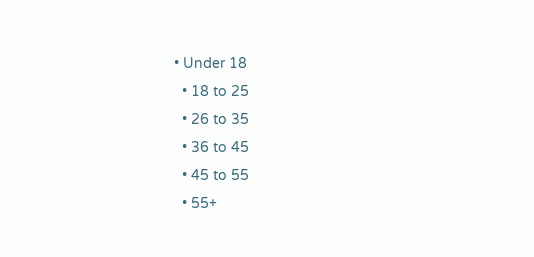• Under 18
  • 18 to 25
  • 26 to 35
  • 36 to 45
  • 45 to 55
  • 55+